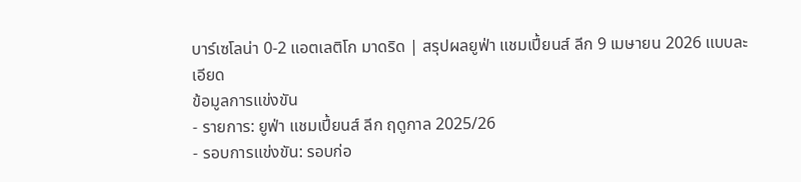บาร์เซโลน่า 0-2 แอตเลติโก มาดริด | สรุปผลยูฟ่า แชมเปี้ยนส์ ลีก 9 เมษายน 2026 แบบละเอียด
ข้อมูลการแข่งขัน
- รายการ: ยูฟ่า แชมเปี้ยนส์ ลีก ฤดูกาล 2025/26
- รอบการแข่งขัน: รอบก่อ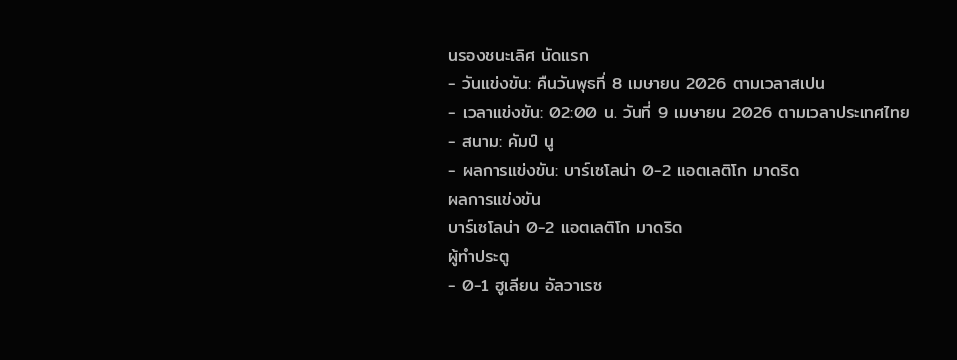นรองชนะเลิศ นัดแรก
- วันแข่งขัน: คืนวันพุธที่ 8 เมษายน 2026 ตามเวลาสเปน
- เวลาแข่งขัน: 02:00 น. วันที่ 9 เมษายน 2026 ตามเวลาประเทศไทย
- สนาม: คัมป์ นู
- ผลการแข่งขัน: บาร์เซโลน่า 0-2 แอตเลติโก มาดริด
ผลการแข่งขัน
บาร์เซโลน่า 0-2 แอตเลติโก มาดริด
ผู้ทำประตู
- 0-1 ฮูเลียน อัลวาเรซ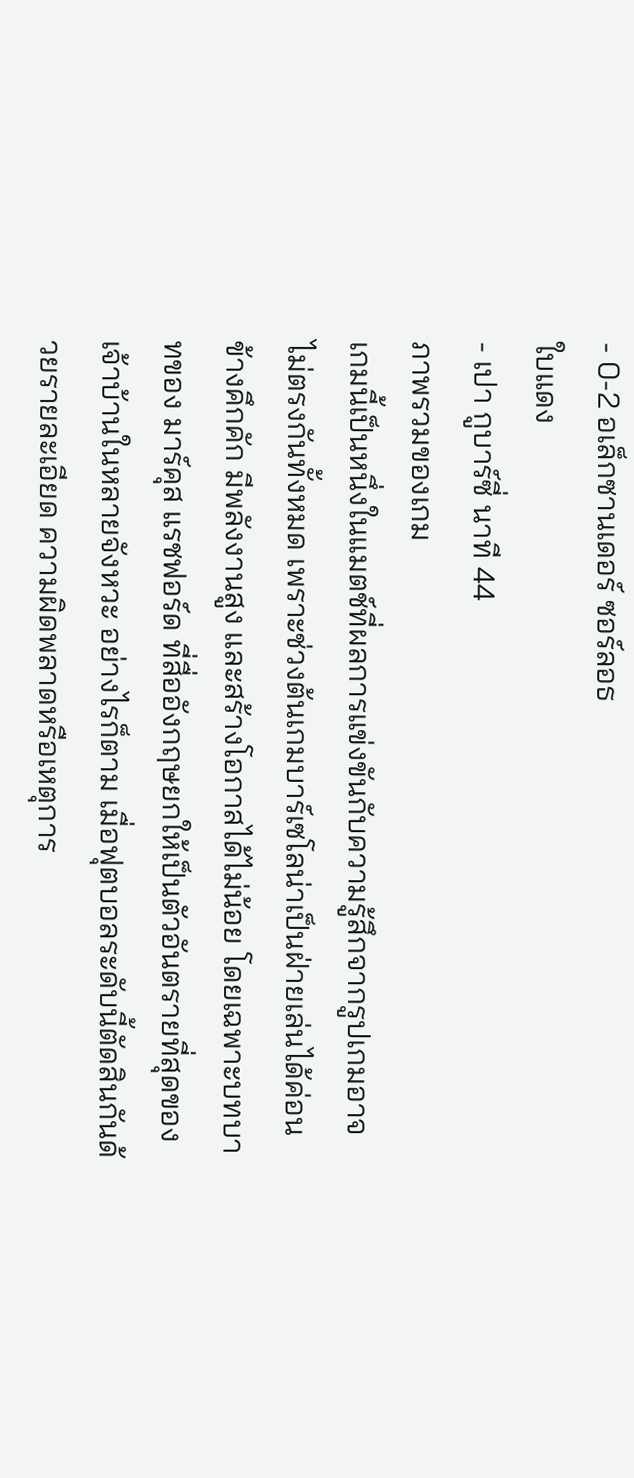- 0-2 อเล็กซานเดอร์ ซอร์ลอธ
ใบแดง
- เปา กูบาร์ซี่ นาที 44
ภาพรวมของเกม
เกมนี้เป็นหนึ่งในแมตช์ที่ผลการแข่งขันกับความรู้สึกจากรูปเกมอาจไม่ตรงกันทั้งหมด เพราะช่วงต้นเกมบาร์เซโลน่าเป็นฝ่ายเล่นได้ค่อนข้างคึกคัก มีพลังงานสูง และสร้างโอกาสได้ไม่น้อย โดยเฉพาะบทบาทของ มาร์คุส แรชฟอร์ด ที่สื่ออังกฤษยกให้เป็นตัวอันตรายที่สุดของเจ้าบ้านในหลายจังหวะ อย่างไรก็ตาม เมื่อฟุตบอลระดับนี้ตัดสินกันด้วยรายละเอียด ความผิดพลาดหรือเหตุการ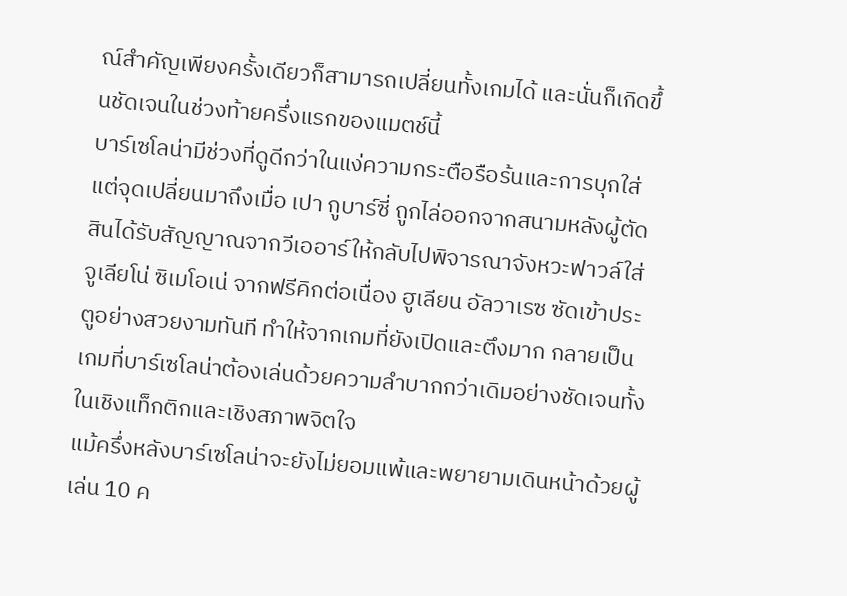ณ์สำคัญเพียงครั้งเดียวก็สามารถเปลี่ยนทั้งเกมได้ และนั่นก็เกิดขึ้นชัดเจนในช่วงท้ายครึ่งแรกของแมตช์นี้
บาร์เซโลน่ามีช่วงที่ดูดีกว่าในแง่ความกระตือรือร้นและการบุกใส่ แต่จุดเปลี่ยนมาถึงเมื่อ เปา กูบาร์ซี่ ถูกไล่ออกจากสนามหลังผู้ตัดสินได้รับสัญญาณจากวีเออาร์ให้กลับไปพิจารณาจังหวะฟาวล์ใส่ จูเลียโน่ ซิเมโอเน่ จากฟรีคิกต่อเนื่อง ฮูเลียน อัลวาเรซ ซัดเข้าประตูอย่างสวยงามทันที ทำให้จากเกมที่ยังเปิดและตึงมาก กลายเป็นเกมที่บาร์เซโลน่าต้องเล่นด้วยความลำบากกว่าเดิมอย่างชัดเจนทั้งในเชิงแท็กติกและเชิงสภาพจิตใจ
แม้ครึ่งหลังบาร์เซโลน่าจะยังไม่ยอมแพ้และพยายามเดินหน้าด้วยผู้เล่น 10 ค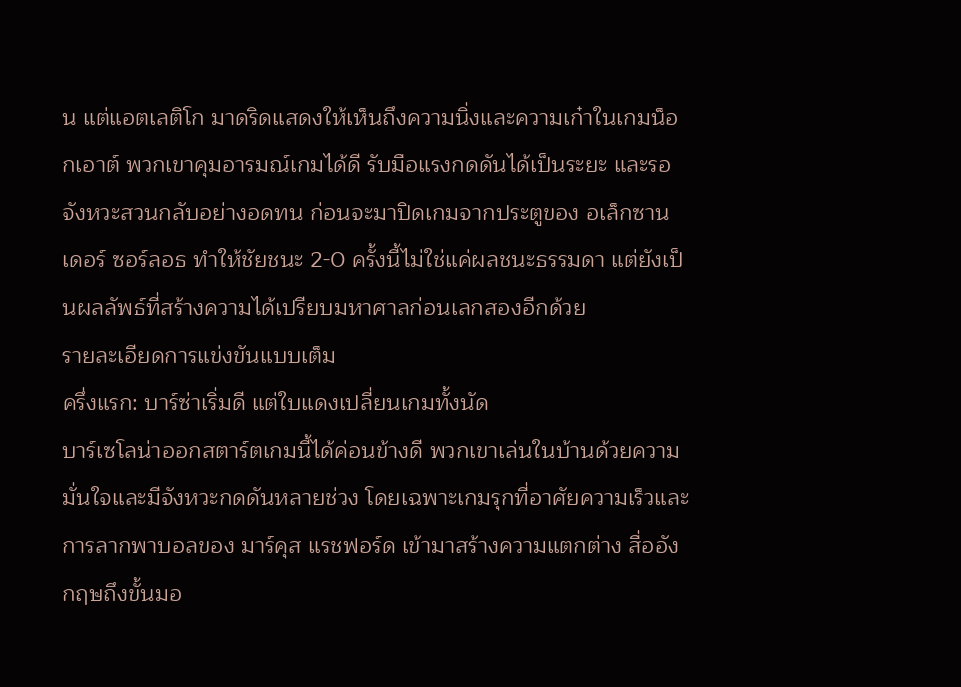น แต่แอตเลติโก มาดริดแสดงให้เห็นถึงความนิ่งและความเก๋าในเกมน็อกเอาต์ พวกเขาคุมอารมณ์เกมได้ดี รับมือแรงกดดันได้เป็นระยะ และรอจังหวะสวนกลับอย่างอดทน ก่อนจะมาปิดเกมจากประตูของ อเล็กซานเดอร์ ซอร์ลอธ ทำให้ชัยชนะ 2-0 ครั้งนี้ไม่ใช่แค่ผลชนะธรรมดา แต่ยังเป็นผลลัพธ์ที่สร้างความได้เปรียบมหาศาลก่อนเลกสองอีกด้วย
รายละเอียดการแข่งขันแบบเต็ม
ครึ่งแรก: บาร์ซ่าเริ่มดี แต่ใบแดงเปลี่ยนเกมทั้งนัด
บาร์เซโลน่าออกสตาร์ตเกมนี้ได้ค่อนข้างดี พวกเขาเล่นในบ้านด้วยความมั่นใจและมีจังหวะกดดันหลายช่วง โดยเฉพาะเกมรุกที่อาศัยความเร็วและการลากพาบอลของ มาร์คุส แรชฟอร์ด เข้ามาสร้างความแตกต่าง สื่ออังกฤษถึงขั้นมอ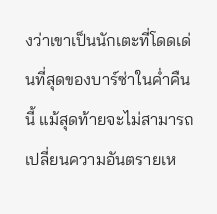งว่าเขาเป็นนักเตะที่โดดเด่นที่สุดของบาร์ซ่าในค่ำคืนนี้ แม้สุดท้ายจะไม่สามารถเปลี่ยนความอันตรายเห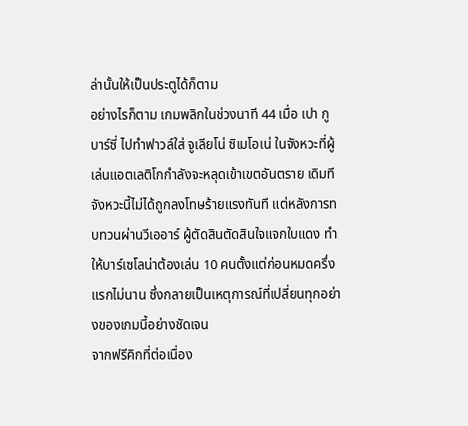ล่านั้นให้เป็นประตูได้ก็ตาม
อย่างไรก็ตาม เกมพลิกในช่วงนาที 44 เมื่อ เปา กูบาร์ซี่ ไปทำฟาวล์ใส่ จูเลียโน่ ซิเมโอเน่ ในจังหวะที่ผู้เล่นแอตเลติโกกำลังจะหลุดเข้าเขตอันตราย เดิมทีจังหวะนี้ไม่ได้ถูกลงโทษร้ายแรงทันที แต่หลังการทบทวนผ่านวีเออาร์ ผู้ตัดสินตัดสินใจแจกใบแดง ทำให้บาร์เซโลน่าต้องเล่น 10 คนตั้งแต่ก่อนหมดครึ่งแรกไม่นาน ซึ่งกลายเป็นเหตุการณ์ที่เปลี่ยนทุกอย่างของเกมนี้อย่างชัดเจน
จากฟรีคิกที่ต่อเนื่อง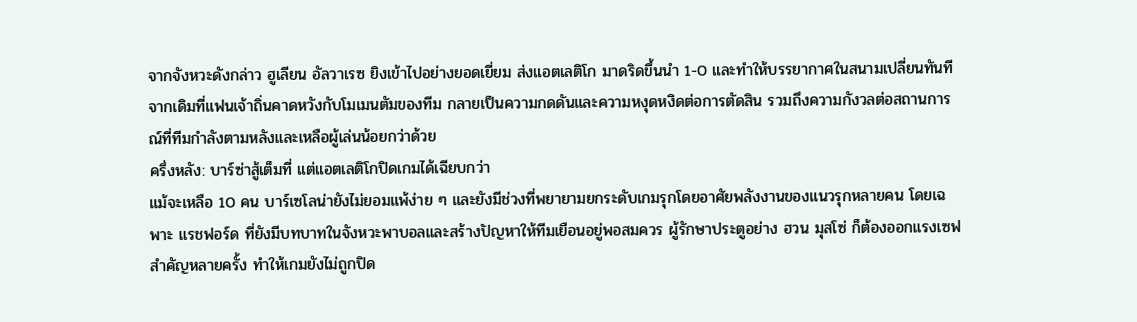จากจังหวะดังกล่าว ฮูเลียน อัลวาเรซ ยิงเข้าไปอย่างยอดเยี่ยม ส่งแอตเลติโก มาดริดขึ้นนำ 1-0 และทำให้บรรยากาศในสนามเปลี่ยนทันที จากเดิมที่แฟนเจ้าถิ่นคาดหวังกับโมเมนตัมของทีม กลายเป็นความกดดันและความหงุดหงิดต่อการตัดสิน รวมถึงความกังวลต่อสถานการณ์ที่ทีมกำลังตามหลังและเหลือผู้เล่นน้อยกว่าด้วย
ครึ่งหลัง: บาร์ซ่าสู้เต็มที่ แต่แอตเลติโกปิดเกมได้เฉียบกว่า
แม้จะเหลือ 10 คน บาร์เซโลน่ายังไม่ยอมแพ้ง่าย ๆ และยังมีช่วงที่พยายามยกระดับเกมรุกโดยอาศัยพลังงานของแนวรุกหลายคน โดยเฉพาะ แรชฟอร์ด ที่ยังมีบทบาทในจังหวะพาบอลและสร้างปัญหาให้ทีมเยือนอยู่พอสมควร ผู้รักษาประตูอย่าง ฮวน มุสโซ่ ก็ต้องออกแรงเซฟสำคัญหลายครั้ง ทำให้เกมยังไม่ถูกปิด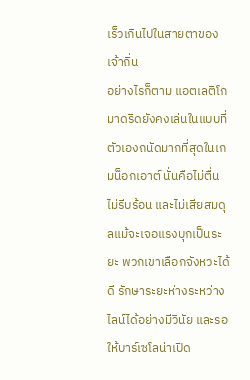เร็วเกินไปในสายตาของเจ้าถิ่น
อย่างไรก็ตาม แอตเลติโก มาดริดยังคงเล่นในแบบที่ตัวเองถนัดมากที่สุดในเกมน็อกเอาต์ นั่นคือไม่ตื่น ไม่รีบร้อน และไม่เสียสมดุลแม้จะเจอแรงบุกเป็นระยะ พวกเขาเลือกจังหวะได้ดี รักษาระยะห่างระหว่างไลน์ได้อย่างมีวินัย และรอให้บาร์เซโลน่าเปิด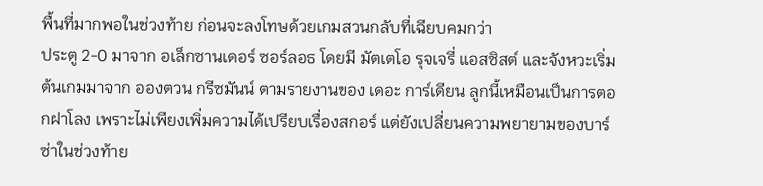พื้นที่มากพอในช่วงท้าย ก่อนจะลงโทษด้วยเกมสวนกลับที่เฉียบคมกว่า
ประตู 2-0 มาจาก อเล็กซานเดอร์ ซอร์ลอธ โดยมี มัตเตโอ รุจเจรี่ แอสซิสต์ และจังหวะเริ่มต้นเกมมาจาก อองตวน กรีซมันน์ ตามรายงานของ เดอะ การ์เดียน ลูกนี้เหมือนเป็นการตอกฝาโลง เพราะไม่เพียงเพิ่มความได้เปรียบเรื่องสกอร์ แต่ยังเปลี่ยนความพยายามของบาร์ซ่าในช่วงท้าย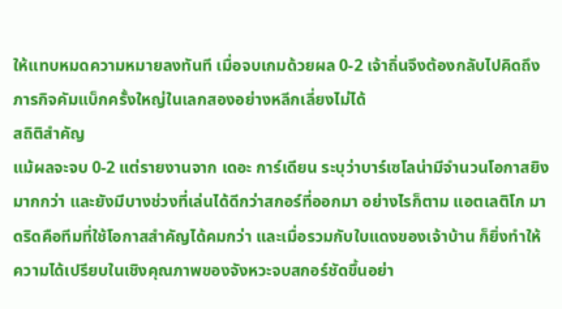ให้แทบหมดความหมายลงทันที เมื่อจบเกมด้วยผล 0-2 เจ้าถิ่นจึงต้องกลับไปคิดถึงภารกิจคัมแบ็กครั้งใหญ่ในเลกสองอย่างหลีกเลี่ยงไม่ได้
สถิติสำคัญ
แม้ผลจะจบ 0-2 แต่รายงานจาก เดอะ การ์เดียน ระบุว่าบาร์เซโลน่ามีจำนวนโอกาสยิงมากกว่า และยังมีบางช่วงที่เล่นได้ดีกว่าสกอร์ที่ออกมา อย่างไรก็ตาม แอตเลติโก มาดริดคือทีมที่ใช้โอกาสสำคัญได้คมกว่า และเมื่อรวมกับใบแดงของเจ้าบ้าน ก็ยิ่งทำให้ความได้เปรียบในเชิงคุณภาพของจังหวะจบสกอร์ชัดขึ้นอย่า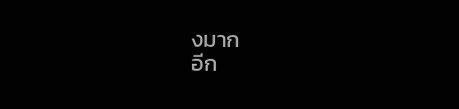งมาก
อีก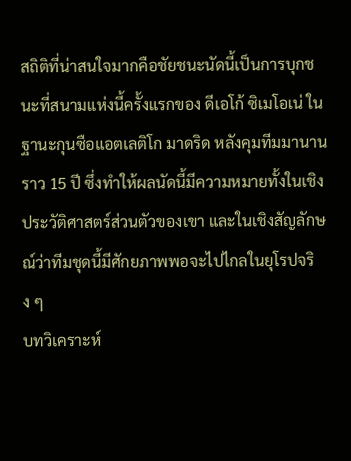สถิติที่น่าสนใจมากคือชัยชนะนัดนี้เป็นการบุกชนะที่สนามแห่งนี้ครั้งแรกของ ดีเอโก้ ซิเมโอเน่ ในฐานะกุนซือแอตเลติโก มาดริด หลังคุมทีมมานานราว 15 ปี ซึ่งทำให้ผลนัดนี้มีความหมายทั้งในเชิงประวัติศาสตร์ส่วนตัวของเขา และในเชิงสัญลักษณ์ว่าทีมชุดนี้มีศักยภาพพอจะไปไกลในยุโรปจริง ๆ
บทวิเคราะห์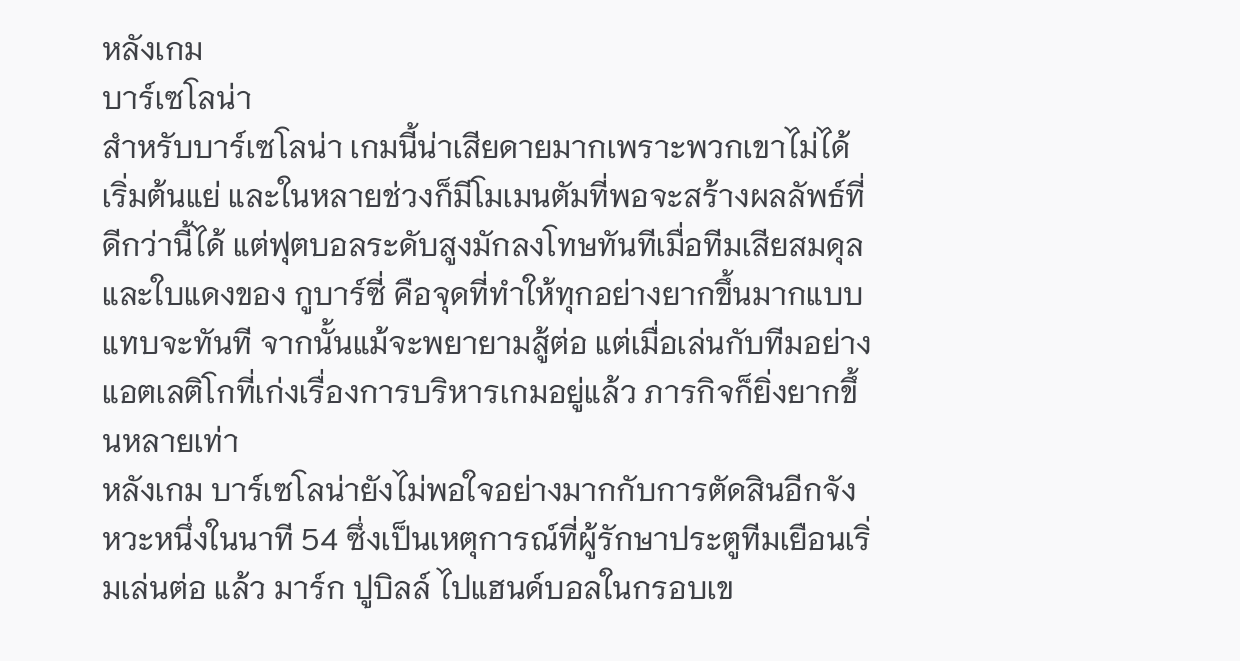หลังเกม
บาร์เซโลน่า
สำหรับบาร์เซโลน่า เกมนี้น่าเสียดายมากเพราะพวกเขาไม่ได้เริ่มต้นแย่ และในหลายช่วงก็มีโมเมนตัมที่พอจะสร้างผลลัพธ์ที่ดีกว่านี้ได้ แต่ฟุตบอลระดับสูงมักลงโทษทันทีเมื่อทีมเสียสมดุล และใบแดงของ กูบาร์ซี่ คือจุดที่ทำให้ทุกอย่างยากขึ้นมากแบบแทบจะทันที จากนั้นแม้จะพยายามสู้ต่อ แต่เมื่อเล่นกับทีมอย่างแอตเลติโกที่เก่งเรื่องการบริหารเกมอยู่แล้ว ภารกิจก็ยิ่งยากขึ้นหลายเท่า
หลังเกม บาร์เซโลน่ายังไม่พอใจอย่างมากกับการตัดสินอีกจังหวะหนึ่งในนาที 54 ซึ่งเป็นเหตุการณ์ที่ผู้รักษาประตูทีมเยือนเริ่มเล่นต่อ แล้ว มาร์ก ปูบิลล์ ไปแฮนด์บอลในกรอบเข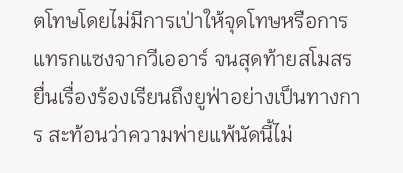ตโทษโดยไม่มีการเป่าให้จุดโทษหรือการแทรกแซงจากวีเออาร์ จนสุดท้ายสโมสรยื่นเรื่องร้องเรียนถึงยูฟ่าอย่างเป็นทางการ สะท้อนว่าความพ่ายแพ้นัดนี้ไม่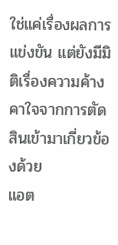ใช่แค่เรื่องผลการแข่งขัน แต่ยังมีมิติเรื่องความค้างคาใจจากการตัดสินเข้ามาเกี่ยวข้องด้วย
แอต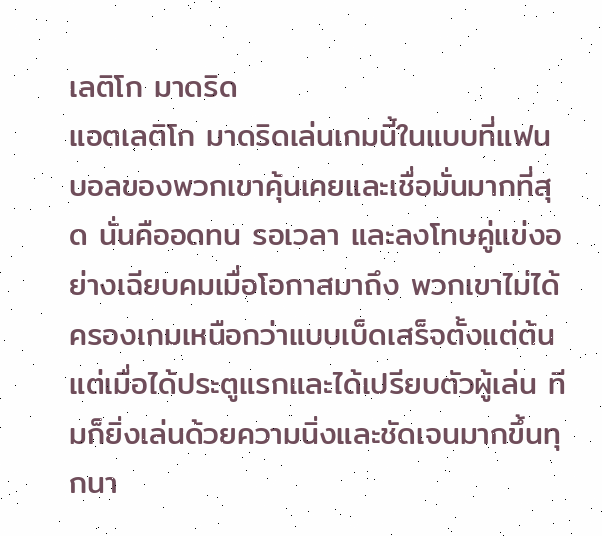เลติโก มาดริด
แอตเลติโก มาดริดเล่นเกมนี้ในแบบที่แฟนบอลของพวกเขาคุ้นเคยและเชื่อมั่นมากที่สุด นั่นคืออดทน รอเวลา และลงโทษคู่แข่งอย่างเฉียบคมเมื่อโอกาสมาถึง พวกเขาไม่ได้ครองเกมเหนือกว่าแบบเบ็ดเสร็จตั้งแต่ต้น แต่เมื่อได้ประตูแรกและได้เปรียบตัวผู้เล่น ทีมก็ยิ่งเล่นด้วยความนิ่งและชัดเจนมากขึ้นทุกนา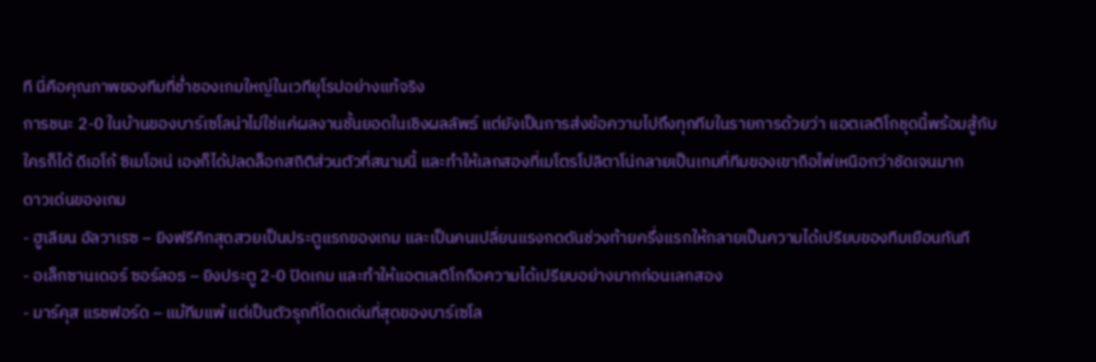ที นี่คือคุณภาพของทีมที่ช่ำชองเกมใหญ่ในเวทียุโรปอย่างแท้จริง
การชนะ 2-0 ในบ้านของบาร์เซโลน่าไม่ใช่แค่ผลงานชั้นยอดในเชิงผลลัพธ์ แต่ยังเป็นการส่งข้อความไปถึงทุกทีมในรายการด้วยว่า แอตเลติโกชุดนี้พร้อมสู้กับใครก็ได้ ดีเอโก้ ซิเมโอเน่ เองก็ได้ปลดล็อกสถิติส่วนตัวที่สนามนี้ และทำให้เลกสองที่เมโตรโปลิตาโน่กลายเป็นเกมที่ทีมของเขาถือไพ่เหนือกว่าชัดเจนมาก
ดาวเด่นของเกม
- ฮูเลียน อัลวาเรซ – ยิงฟรีคิกสุดสวยเป็นประตูแรกของเกม และเป็นคนเปลี่ยนแรงกดดันช่วงท้ายครึ่งแรกให้กลายเป็นความได้เปรียบของทีมเยือนทันที
- อเล็กซานเดอร์ ซอร์ลอธ – ยิงประตู 2-0 ปิดเกม และทำให้แอตเลติโกถือความได้เปรียบอย่างมากก่อนเลกสอง
- มาร์คุส แรชฟอร์ด – แม้ทีมแพ้ แต่เป็นตัวรุกที่โดดเด่นที่สุดของบาร์เซโล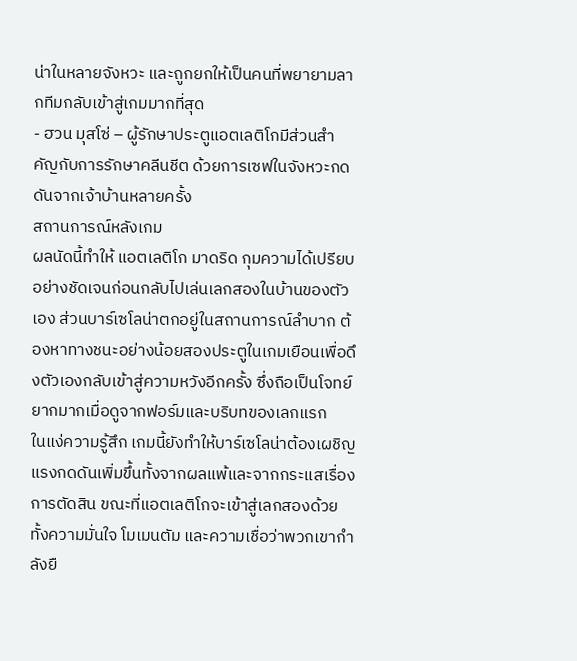น่าในหลายจังหวะ และถูกยกให้เป็นคนที่พยายามลากทีมกลับเข้าสู่เกมมากที่สุด
- ฮวน มุสโซ่ – ผู้รักษาประตูแอตเลติโกมีส่วนสำคัญกับการรักษาคลีนชีต ด้วยการเซฟในจังหวะกดดันจากเจ้าบ้านหลายครั้ง
สถานการณ์หลังเกม
ผลนัดนี้ทำให้ แอตเลติโก มาดริด กุมความได้เปรียบอย่างชัดเจนก่อนกลับไปเล่นเลกสองในบ้านของตัวเอง ส่วนบาร์เซโลน่าตกอยู่ในสถานการณ์ลำบาก ต้องหาทางชนะอย่างน้อยสองประตูในเกมเยือนเพื่อดึงตัวเองกลับเข้าสู่ความหวังอีกครั้ง ซึ่งถือเป็นโจทย์ยากมากเมื่อดูจากฟอร์มและบริบทของเลกแรก
ในแง่ความรู้สึก เกมนี้ยังทำให้บาร์เซโลน่าต้องเผชิญแรงกดดันเพิ่มขึ้นทั้งจากผลแพ้และจากกระแสเรื่องการตัดสิน ขณะที่แอตเลติโกจะเข้าสู่เลกสองด้วยทั้งความมั่นใจ โมเมนตัม และความเชื่อว่าพวกเขากำลังยื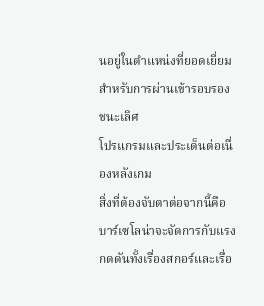นอยู่ในตำแหน่งที่ยอดเยี่ยมสำหรับการผ่านเข้ารอบรองชนะเลิศ
โปรแกรมและประเด็นต่อเนื่องหลังเกม
สิ่งที่ต้องจับตาต่อจากนี้คือ บาร์เซโลน่าจะจัดการกับแรงกดดันทั้งเรื่องสกอร์และเรื่อ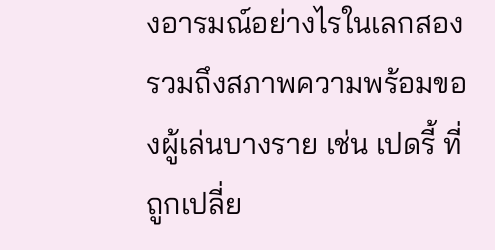งอารมณ์อย่างไรในเลกสอง รวมถึงสภาพความพร้อมของผู้เล่นบางราย เช่น เปดรี้ ที่ถูกเปลี่ย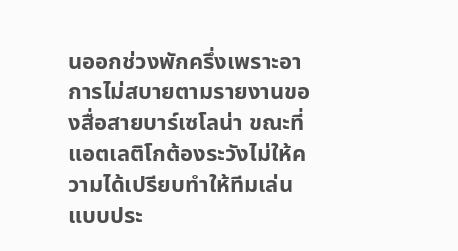นออกช่วงพักครึ่งเพราะอาการไม่สบายตามรายงานของสื่อสายบาร์เซโลน่า ขณะที่แอตเลติโกต้องระวังไม่ให้ความได้เปรียบทำให้ทีมเล่นแบบประ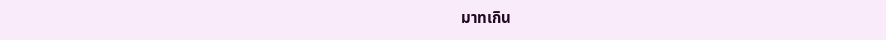มาทเกิน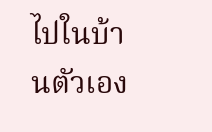ไปในบ้านตัวเอง